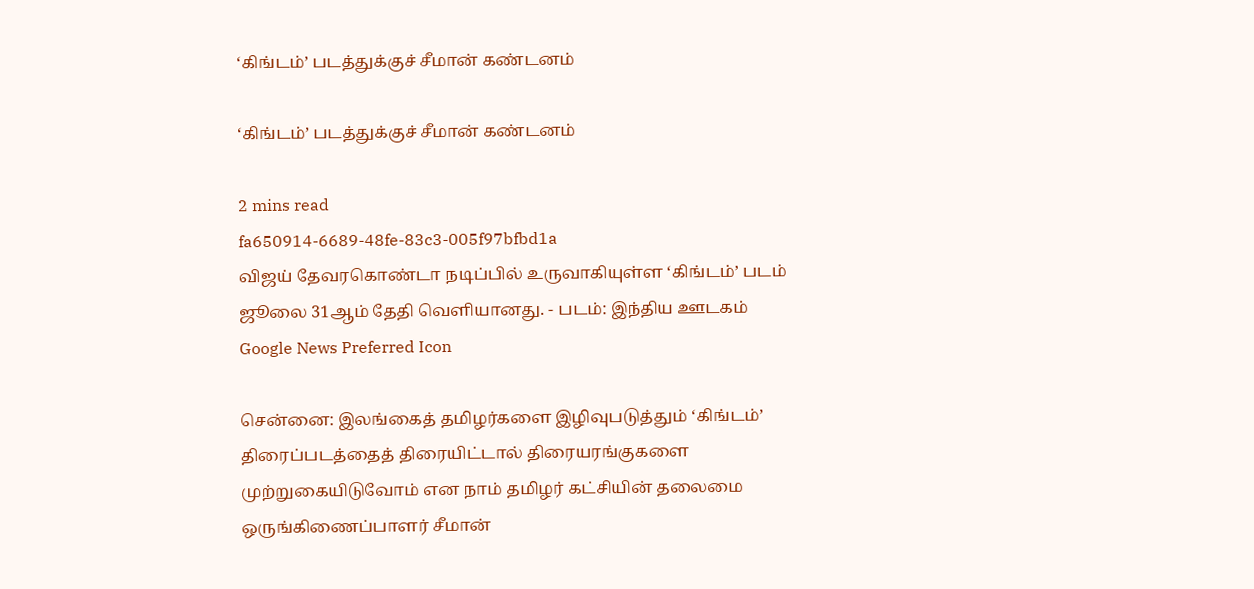‘கிங்டம்’ படத்துக்குச் சீமான் கண்டனம்

‘கிங்டம்’ படத்துக்குச் சீமான் கண்டனம்

2 mins read
fa650914-6689-48fe-83c3-005f97bfbd1a
விஜய் தேவரகொண்டா நடிப்பில் உருவாகியுள்ள ‘கிங்டம்’ படம் ஜூலை 31ஆம் தேதி வெளியானது. - படம்: இந்திய ஊடகம்
Google News Preferred Icon

சென்னை: இலங்கைத் தமிழர்களை இழிவுபடுத்தும் ‘கிங்டம்’ திரைப்படத்தைத் திரையிட்டால் திரையரங்குகளை முற்றுகையிடுவோம் என நாம் தமிழர் கட்சியின் தலைமை ஒருங்கிணைப்பாளர் சீமான்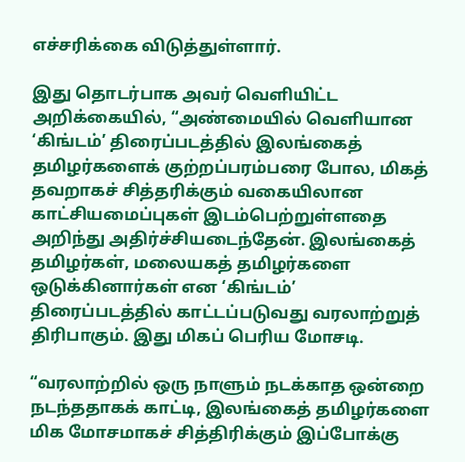எச்சரிக்கை விடுத்துள்ளார்.

இது தொடர்பாக அவர் வெளியிட்ட அறிக்கையில், “அண்மையில் வெளியான ‘கிங்டம்’ திரைப்படத்தில் இலங்கைத் தமிழர்களைக் குற்றப்பரம்பரை போல, மிகத் தவறாகச் சித்தரிக்கும் வகையிலான காட்சியமைப்புகள் இடம்பெற்றுள்ளதை அறிந்து அதிர்ச்சியடைந்தேன். இலங்கைத் தமிழர்கள், மலையகத் தமிழர்களை ஒடுக்கினார்கள் என ‘கிங்டம்’ திரைப்படத்தில் காட்டப்படுவது வரலாற்றுத் திரிபாகும். இது மிகப் பெரிய மோசடி.

“வரலாற்றில் ஒரு நாளும் நடக்காத ஒன்றை நடந்ததாகக் காட்டி, இலங்கைத் தமிழர்களை மிக மோசமாகச் சித்திரிக்கும் இப்போக்கு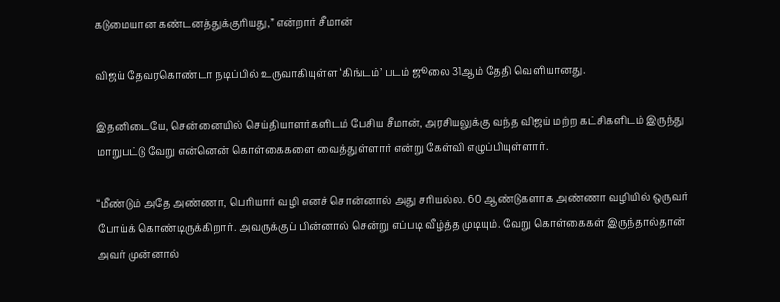கடுமையான கண்டனத்துக்குரியது,” என்றார் சீமான்

விஜய் தேவரகொண்டா நடிப்பில் உருவாகியுள்ள ‘கிங்டம்’ படம் ஜூலை 31ஆம் தேதி வெளியானது.

இதனிடையே, சென்னையில் செய்தியாளர்களிடம் பேசிய சீமான், அரசியலுக்கு வந்த விஜய் மற்ற கட்சிகளிடம் இருந்து மாறுபட்டு வேறு என்னென் கொள்கைகளை வைத்துள்ளார் என்று கேள்வி எழுப்பியுள்ளார்.

“மீண்டும் அதே அண்ணா, பெரியார் வழி எனச் சொன்னால் அது சரியல்ல. 60 ஆண்டுகளாக அண்ணா வழியில் ஒருவர் போய்க் கொண்டிருக்கிறார். அவருக்குப் பின்னால் சென்று எப்படி வீழ்த்த முடியும். வேறு கொள்கைகள் இருந்தால்தான் அவர் முன்னால்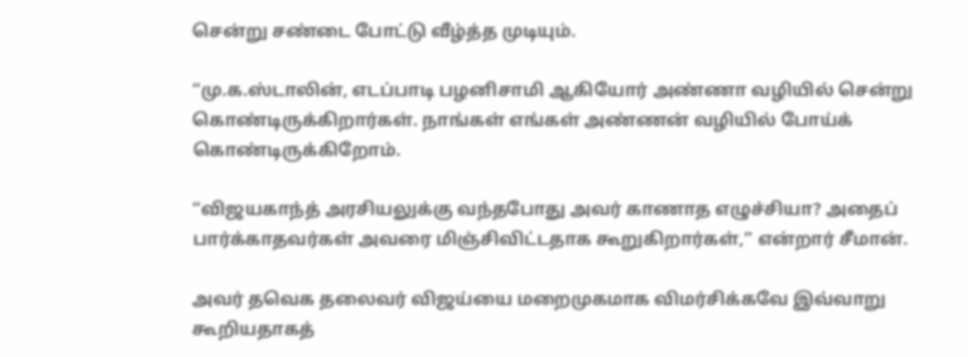சென்று சண்டை போட்டு வீழ்த்த முடியும்.

“மு.க.ஸ்டாலின், எடப்பாடி பழனிசாமி ஆகியோர் அண்ணா வழியில் சென்று கொண்டிருக்கிறார்கள். நாங்கள் எங்கள் அண்ணன் வழியில் போய்க் கொண்டிருக்கிறோம்.

“விஜயகாந்த் அரசியலுக்கு வந்தபோது அவர் காணாத எழுச்சியா? அதைப் பார்க்காதவர்கள் அவரை மிஞ்சிவிட்டதாக கூறுகிறார்கள்,” என்றார் சீமான்.

அவர் தவெக தலைவர் விஜய்யை மறைமுகமாக விமர்சிக்கவே இவ்வாறு கூறியதாகத்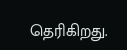தெரிகிறது.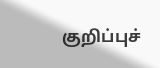குறிப்புச்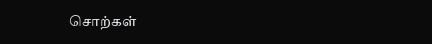சொற்கள்